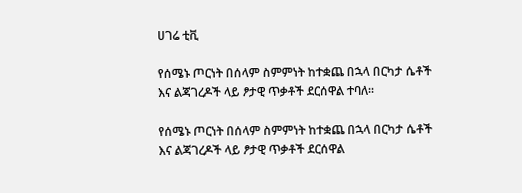ሀገሬ ቲቪ

የሰሜኑ ጦርነት በሰላም ስምምነት ከተቋጨ በኋላ በርካታ ሴቶች እና ልጃገረዶች ላይ ፆታዊ ጥቃቶች ደርሰዋል ተባለ፡፡

የሰሜኑ ጦርነት በሰላም ስምምነት ከተቋጨ በኋላ በርካታ ሴቶች እና ልጃገረዶች ላይ ፆታዊ ጥቃቶች ደርሰዋል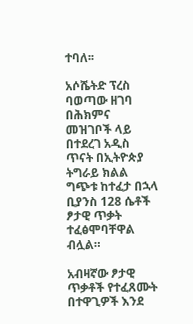ተባለ፡፡

አሶሼትድ ፕረስ ባወጣው ዘገባ በሕክምና መዝገቦች ላይ በተደረገ አዲስ ጥናት በኢትዮጵያ ትግራይ ክልል ግጭቱ ከተፈታ በኋላ ቢያንስ 128 ሴቶች ፆታዊ ጥቃት ተፈፅሞባቸዋል ብሏል።

አብዛኛው ፆታዊ ጥቃቶች የተፈጸሙት በተዋጊዎች እንደ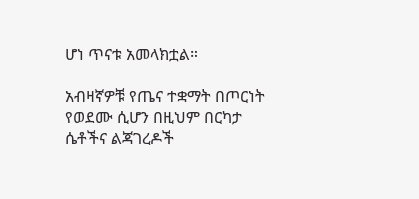ሆነ ጥናቱ አመላክቷል።

አብዛኛዎቹ የጤና ተቋማት በጦርነት የወደሙ ሲሆን በዚህም በርካታ ሴቶችና ልጃገረዶች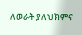ለወራት ያለህክምና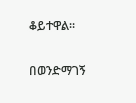ቆይተዋል።

በወንድማገኝ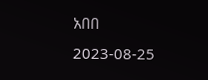አበበ
2023-08-25